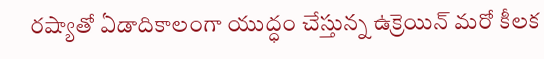రష్యాతో ఏడాదికాలంగా యుద్ధం చేస్తున్న ఉక్రెయిన్ మరో కీలక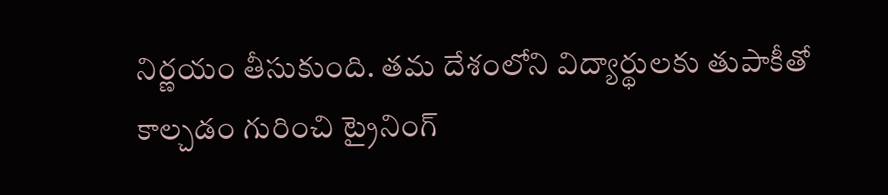నిర్ణయం తీసుకుంది. తమ దేశంలోని విద్యార్థులకు తుపాకీతో కాల్చడం గురించి ట్రైనింగ్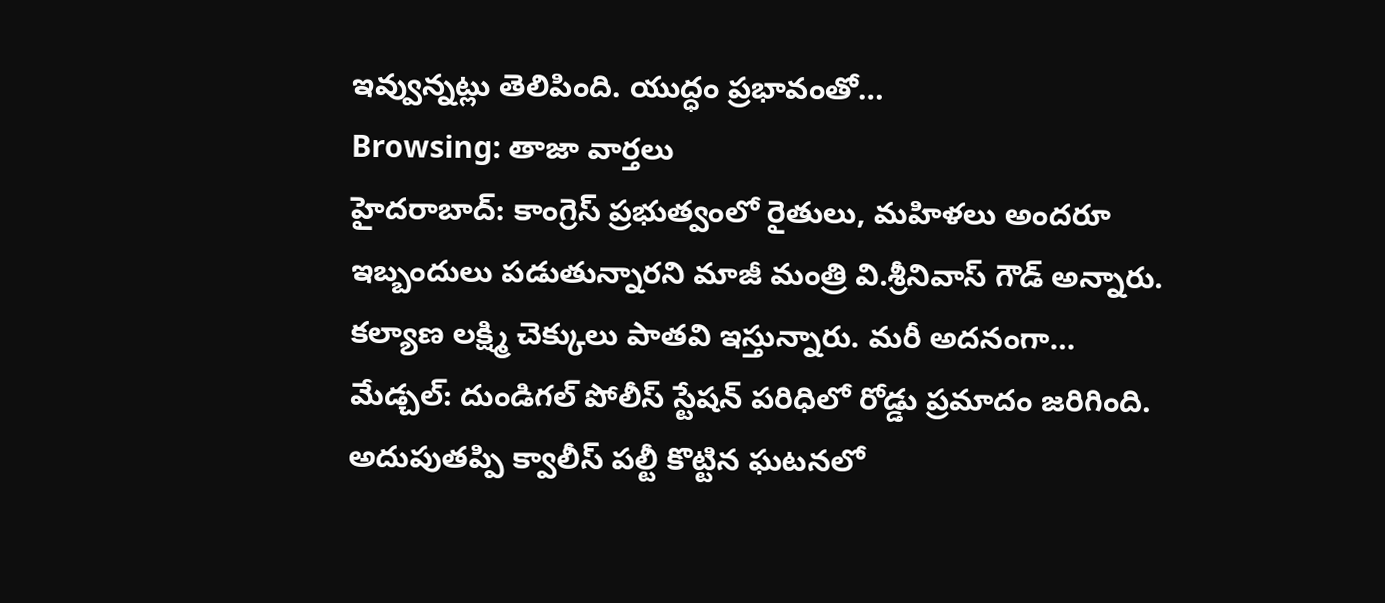ఇవ్వున్నట్లు తెలిపింది. యుద్ధం ప్రభావంతో…
Browsing: తాజా వార్తలు
హైదరాబాద్: కాంగ్రెస్ ప్రభుత్వంలో రైతులు, మహిళలు అందరూ ఇబ్బందులు పడుతున్నారని మాజీ మంత్రి వి.శ్రీనివాస్ గౌడ్ అన్నారు. కల్యాణ లక్ష్మి చెక్కులు పాతవి ఇస్తున్నారు. మరీ అదనంగా…
మేడ్చల్: దుండిగల్ పోలీస్ స్టేషన్ పరిధిలో రోడ్డు ప్రమాదం జరిగింది. అదుపుతప్పి క్వాలీస్ పల్టీ కొట్టిన ఘటనలో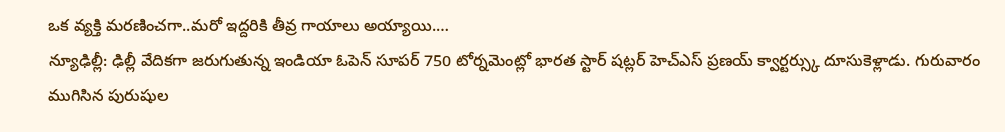ఒక వ్యక్తి మరణించగా..మరో ఇద్దరికి తీవ్ర గాయాలు అయ్యాయి.…
న్యూఢిల్లీ: ఢిల్లీ వేదికగా జరుగుతున్న ఇండియా ఓపెన్ సూపర్ 750 టోర్నమెంట్లో భారత స్టార్ షట్లర్ హెచ్ఎస్ ప్రణయ్ క్వార్టర్స్కు దూసుకెళ్లాడు. గురువారం ముగిసిన పురుషుల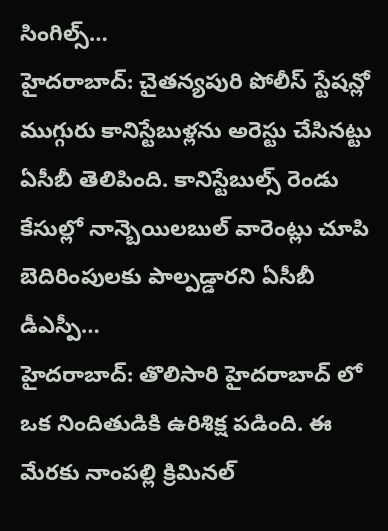సింగిల్స్…
హైదరాబాద్: చైతన్యపురి పోలీస్ స్టేషన్లో ముగ్గురు కానిస్టేబుళ్లను అరెస్టు చేసినట్టు ఏసీబీ తెలిపింది. కానిస్టేబుల్స్ రెండు కేసుల్లో నాన్బెయిలబుల్ వారెంట్లు చూపి బెదిరింపులకు పాల్పడ్డారని ఏసీబీ డీఎస్పీ…
హైదరాబాద్: తొలిసారి హైదరాబాద్ లో ఒక నిందితుడికి ఉరిశిక్ష పడింది. ఈ మేరకు నాంపల్లి క్రిమినల్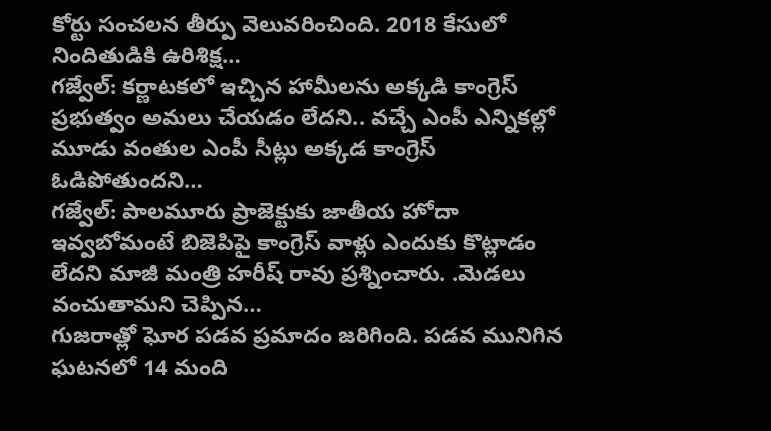కోర్టు సంచలన తీర్పు వెలువరించింది. 2018 కేసులో నిందితుడికి ఉరిశిక్ష…
గజ్వేల్: కర్ణాటకలో ఇచ్చిన హామీలను అక్కడి కాంగ్రెస్ ప్రభుత్వం అమలు చేయడం లేదని.. వచ్చే ఎంపీ ఎన్నికల్లో మూడు వంతుల ఎంపీ సీట్లు అక్కడ కాంగ్రెస్ ఓడిపోతుందని…
గజ్వేల్: పాలమూరు ప్రాజెక్టుకు జాతీయ హోదా ఇవ్వబోమంటే బిజెపిపై కాంగ్రెస్ వాళ్లు ఎందుకు కొట్లాడం లేదని మాజీ మంత్రి హరీష్ రావు ప్రశ్నించారు. .మెడలు వంచుతామని చెప్పిన…
గుజరాత్లో ఘోర పడవ ప్రమాదం జరిగింది. పడవ మునిగిన ఘటనలో 14 మంది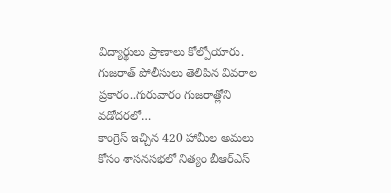విద్యార్థులు ప్రాణాలు కోల్పోయారు. గుజరాత్ పోలీసులు తెలిపిన వివరాల ప్రకారం..గురువారం గుజరాత్లోని వడోదరలో…
కాంగ్రెస్ ఇచ్చిన 420 హామీల అమలు కోసం శాసనసభలో నిత్యం బీఆర్ఎస్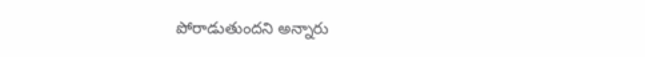పోరాడుతుందని అన్నారు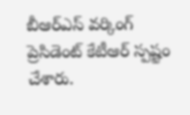బీఆర్ఎస్ వర్కింగ్ ప్రెసిడెంట్ కేటీఆర్ స్పష్టం చేశారు.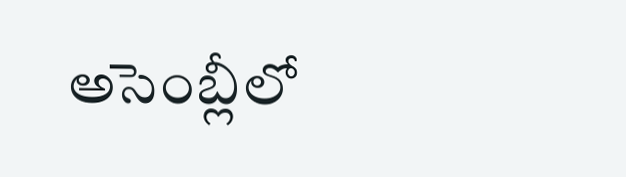అసెంబ్లీలో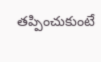తప్పించుకుంటే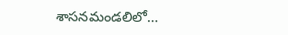శాసనమండలిలో…